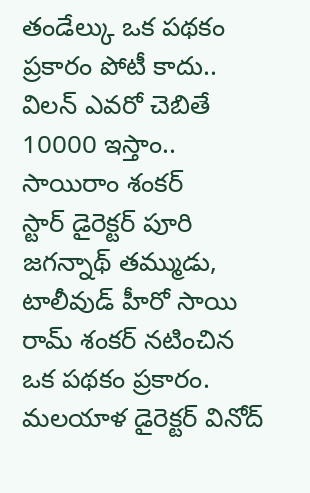తండేల్కు ఒక పథకం ప్రకారం పోటీ కాదు.. విలన్ ఎవరో చెబితే 10000 ఇస్తాం.. సాయిరాం శంకర్
స్టార్ డైరెక్టర్ పూరి జగన్నాథ్ తమ్ముడు, టాలీవుడ్ హీరో సాయి రామ్ శంకర్ నటించిన ఒక పథకం ప్రకారం. మలయాళ డైరెక్టర్ వినోద్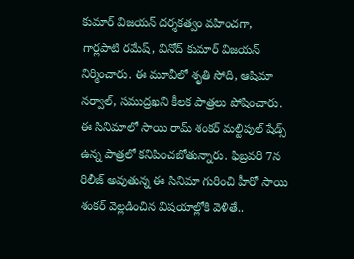కుమార్ విజయన్ దర్శకత్వం వహించగా, గార్లపాటి రమేష్, వినోద్ కుమార్ విజయన్ నిర్మించారు. ఈ మూవీలో శృతి సోది, ఆషిమా నర్వాల్, సముద్రఖని కీలక పాత్రలు పోషించారు. ఈ సినిమాలో సాయి రామ్ శంకర్ మల్టిపుల్ షేడ్స్ ఉన్న పాత్రలో కనిపించబోతున్నారు. ఫిబ్రవరి 7న రిలీజ్ అవుతున్న ఈ సినిమా గురించి హీరో సాయి శంకర్ వెల్లడించిన విషయాల్లోకి వెళితే..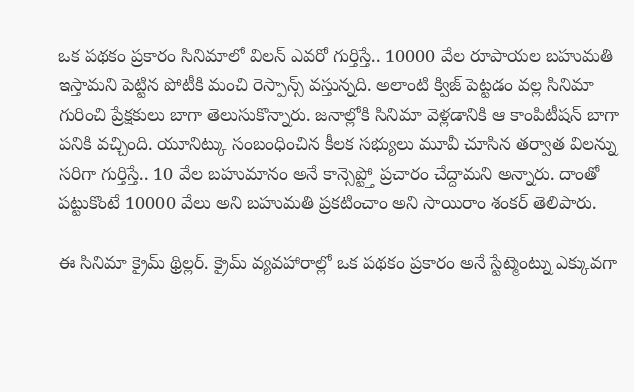ఒక పథకం ప్రకారం సినిమాలో విలన్ ఎవరో గుర్తిస్తే.. 10000 వేల రూపాయల బహుమతి ఇస్తామని పెట్టిన పోటీకి మంచి రెస్పాన్స్ వస్తున్నది. అలాంటి క్విజ్ పెట్టడం వల్ల సినిమా గురించి ప్రేక్షకులు బాగా తెలుసుకొన్నారు. జనాల్లోకి సినిమా వెళ్లడానికి ఆ కాంపిటీషన్ బాగా పనికి వచ్చింది. యూనిట్కు సంబంధించిన కీలక సభ్యులు మూవీ చూసిన తర్వాత విలన్ను సరిగా గుర్తిస్తే.. 10 వేల బహుమానం అనే కాన్సెప్ట్తో ప్రచారం చేద్దామని అన్నారు. దాంతో పట్టుకొంటే 10000 వేలు అని బహుమతి ప్రకటించాం అని సాయిరాం శంకర్ తెలిపారు.

ఈ సినిమా క్రైమ్ థ్రిల్లర్. క్రైమ్ వ్యవహారాల్లో ఒక పథకం ప్రకారం అనే స్టేట్మెంట్ను ఎక్కువగా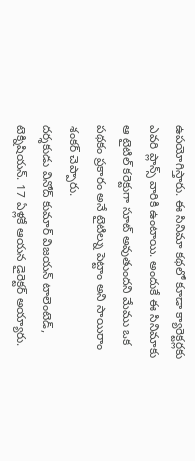ఉపయోగిస్తారు. ఈ సినిమా కథలో కూడా క్యారెక్టర్లకు ఎవరి ప్లాన్స్ వారికి ఉంటాయి. అందుకే ఈ సినిమాకు ఆ టైటిల్ కరెక్టుగా సూట్ అవుతుందని మేము ఒక పథకం ప్రకారం అనే టైటిల్ను పెట్టాం అని సాయిరాం శంకర్ చెప్పారు.
దర్శకుడు వినోద్ కుమార్ విజయన్ టాలెంటెడ్, టెక్నిషియన్. 17 ఏళ్లకే ఆయన డైరెక్టర్ అయ్యారు.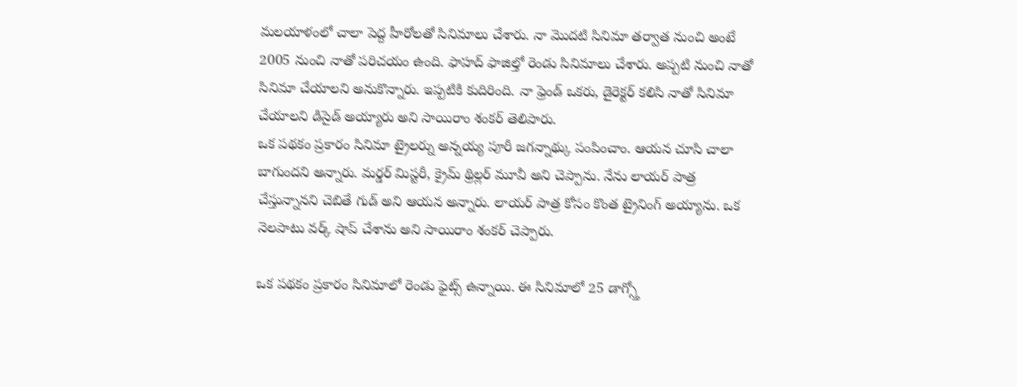మలయాళంలో చాలా పెద్ద హీరోలతో సినిమాలు చేశారు. నా మొదటి సినిమా తర్వాత నుంచి అంటే 2005 నుంచి నాతో పరిచయం ఉంది. ఫాహద్ ఫాజిల్తో రెండు సినిమాలు చేశారు. అప్పటి నుంచి నాతో సినిమా చేయాలని అనుకొన్నారు. ఇప్పటికి కుదిరింది. నా ఫ్రెండ్ ఒకరు, డైరెక్టర్ కలిసి నాతో సినిమా చేయాలని డిసైడ్ అయ్యారు అని సాయిరాం శంకర్ తెలిపారు.
ఒక పథకం ప్రకారం సినిమా ట్రైలర్ను అన్నయ్య పూరీ జగన్నాథ్కు పంపించాం. ఆయన చూసి చాలా బాగుందని అన్నారు. మర్డర్ మిస్టరీ, క్రైమ్ థ్రిల్లర్ మూవీ అని చెప్పాను. నేను లాయర్ పాత్ర చేస్తున్నానని చెబితే గుడ్ అని ఆయన అన్నారు. లాయర్ పాత్ర కోసం కొంత ట్రైనింగ్ అయ్యాను. ఒక నెలపాటు వర్క్ షాప్ చేశాను అని సాయిరాం శంకర్ చెప్పారు.

ఒక పథకం ప్రకారం సినిమాలో రెండు ఫైట్స్ ఉన్నాయి. ఈ సినిమాలో 25 డాగ్స్తో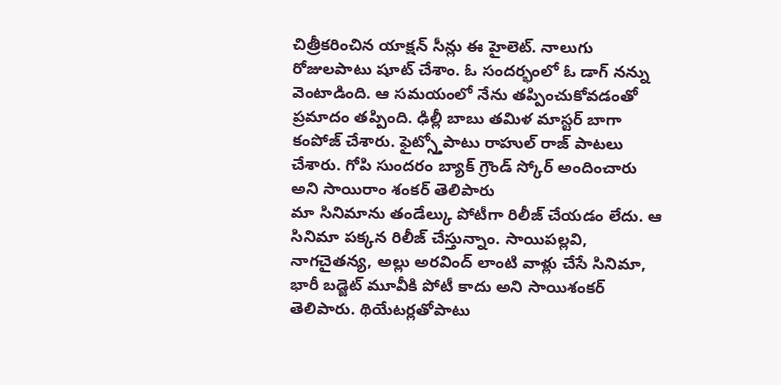చిత్రీకరించిన యాక్షన్ సీన్లు ఈ హైలెట్. నాలుగు రోజులపాటు షూట్ చేశాం. ఓ సందర్భంలో ఓ డాగ్ నన్ను వెంటాడింది. ఆ సమయంలో నేను తప్పించుకోవడంతో ప్రమాదం తప్పింది. ఢిల్లీ బాబు తమిళ మాస్టర్ బాగా కంపోజ్ చేశారు. ఫైట్స్తోపాటు రాహుల్ రాజ్ పాటలు చేశారు. గోపి సుందరం బ్యాక్ గ్రౌండ్ స్కోర్ అందించారు అని సాయిరాం శంకర్ తెలిపారు
మా సినిమాను తండేల్కు పోటీగా రిలీజ్ చేయడం లేదు. ఆ సినిమా పక్కన రిలీజ్ చేస్తున్నాం. సాయిపల్లవి, నాగచైతన్య, అల్లు అరవింద్ లాంటి వాళ్లు చేసే సినిమా, భారీ బడ్జెట్ మూవీకి పోటీ కాదు అని సాయిశంకర్ తెలిపారు. థియేటర్లతోపాటు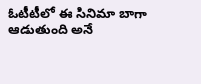ఓటీటీలో ఈ సినిమా బాగా ఆడుతుంది అనే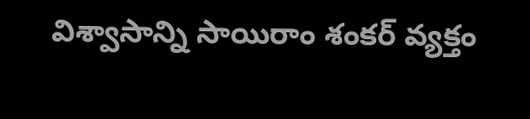విశ్వాసాన్ని సాయిరాం శంకర్ వ్యక్తం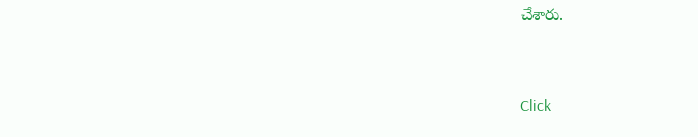చేశారు.


Click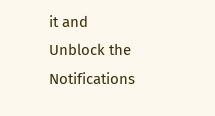it and Unblock the Notifications